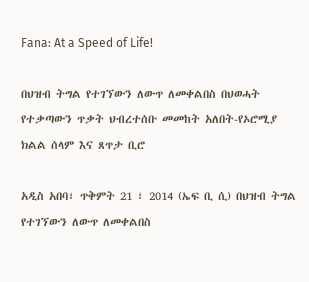Fana: At a Speed of Life!

በህዝብ ትግል የተገኘውን ለውጥ ለመቀልበስ በህወሓት የተቃጣውን ጥቃት ህብረተሰቡ መመከት አለበት-የኦሮሚያ ክልል ሰላም እና ጸጥታ ቢሮ

አዲስ አበባ፣ ጥቅምት 21 ፣ 2014 (ኤፍ ቢ ሲ) በህዝብ ትግል የተገኘውን ለውጥ ለመቀልበስ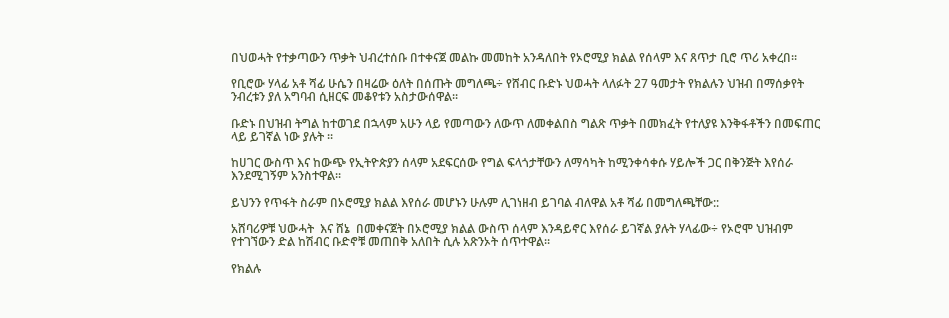በህወሓት የተቃጣውን ጥቃት ህብረተሰቡ በተቀናጀ መልኩ መመከት አንዳለበት የኦሮሚያ ክልል የሰላም እና ጸጥታ ቢሮ ጥሪ አቀረበ፡፡

የቢሮው ሃላፊ አቶ ሻፊ ሁሴን በዛሬው ዕለት በሰጡት መግለጫ÷ የሸብር ቡድኑ ህወሓት ላለፉት 27 ዓመታት የክልሉን ህዝብ በማሰቃየት ንብረቱን ያለ አግባብ ሲዘርፍ መቆየቱን አስታውሰዋል፡፡

ቡድኑ በህዝብ ትግል ከተወገደ በኋላም አሁን ላይ የመጣውን ለውጥ ለመቀልበስ ግልጽ ጥቃት በመክፈት የተለያዩ እንቅፋቶችን በመፍጠር ላይ ይገኛል ነው ያሉት ፡፡

ከሀገር ውስጥ እና ከውጭ የኢትዮጵያን ሰላም አደፍርሰው የግል ፍላጎታቸውን ለማሳካት ከሚንቀሳቀሱ ሃይሎች ጋር በቅንጅት እየሰራ እንደሚገኝም አንስተዋል፡፡

ይህንን የጥፋት ስራም በኦሮሚያ ክልል እየሰራ መሆኑን ሁሉም ሊገነዘብ ይገባል ብለዋል አቶ ሻፊ በመግለጫቸው::

አሸባሪዎቹ ህውሓት  እና ሸኔ  በመቀናጀት በኦሮሚያ ክልል ውስጥ ሰላም እንዳይኖር እየሰራ ይገኛል ያሉት ሃላፊው÷ የኦሮሞ ህዝብም የተገኘውን ድል ከሽብር ቡድኖቹ መጠበቅ አለበት ሲሉ አጽንኦት ሰጥተዋል፡፡

የክልሉ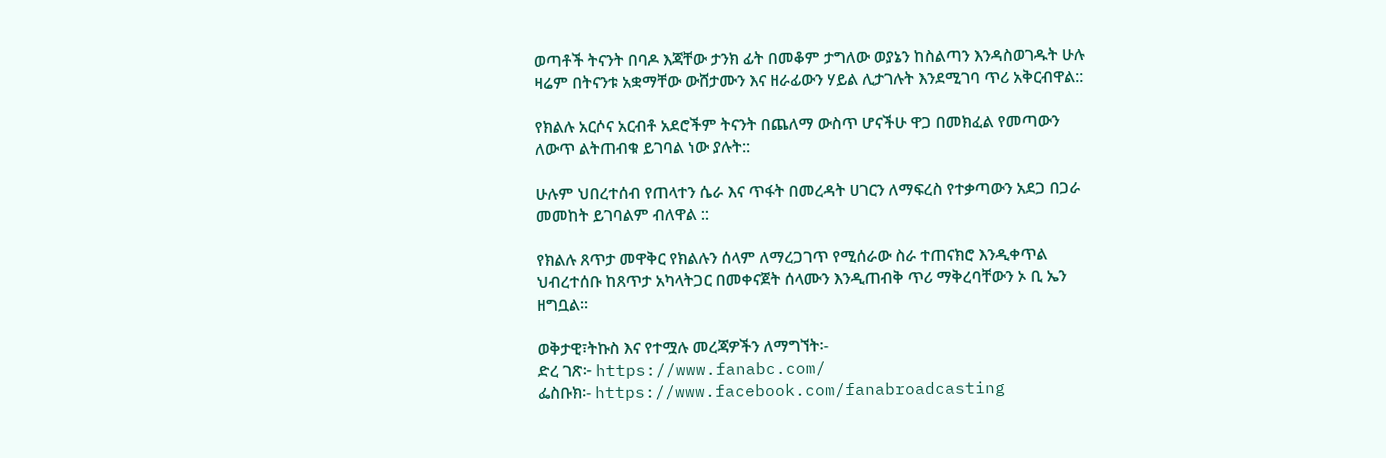ወጣቶች ትናንት በባዶ እጃቸው ታንክ ፊት በመቆም ታግለው ወያኔን ከስልጣን እንዳስወገዱት ሁሉ ዛሬም በትናንቱ አቋማቸው ውሸታሙን እና ዘራፊውን ሃይል ሊታገሉት እንደሚገባ ጥሪ አቅርብዋል::

የክልሉ አርሶና አርብቶ አደሮችም ትናንት በጨለማ ውስጥ ሆናችሁ ዋጋ በመክፈል የመጣውን ለውጥ ልትጠብቁ ይገባል ነው ያሉት::

ሁሉም ህበረተሰብ የጠላተን ሴራ እና ጥፋት በመረዳት ሀገርን ለማፍረስ የተቃጣውን አደጋ በጋራ መመከት ይገባልም ብለዋል ::

የክልሉ ጸጥታ መዋቅር የክልሉን ሰላም ለማረጋገጥ የሚሰራው ስራ ተጠናክሮ እንዲቀጥል ህብረተሰቡ ከጸጥታ አካላትጋር በመቀናጀት ሰላሙን እንዲጠብቅ ጥሪ ማቅረባቸውን ኦ ቢ ኤን ዘግቧል፡፡

ወቅታዊ፣ትኩስ እና የተሟሉ መረጃዎችን ለማግኘት፡-
ድረ ገጽ፦ https://www.fanabc.com/
ፌስቡክ፡- https://www.facebook.com/fanabroadcasting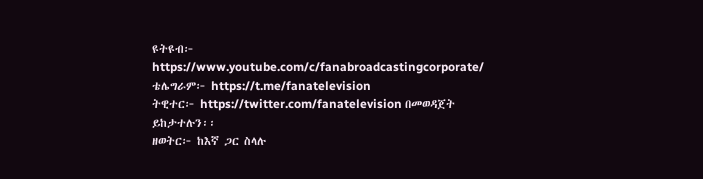ዩትዩብ፦ https://www.youtube.com/c/fanabroadcastingcorporate/
ቴሌግራም፦ https://t.me/fanatelevision
ትዊተር፦ https://twitter.com/fanatelevision በመወዳጀት ይከታተሉን፡፡
ዘወትር፦ ከእኛ ጋር ስላሉ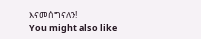እናመሰግናለን!
You might also like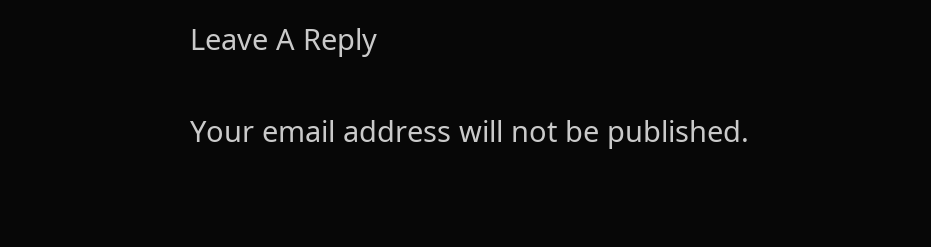Leave A Reply

Your email address will not be published.